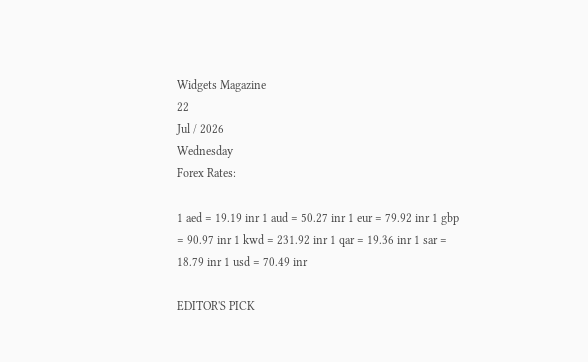Widgets Magazine
22
Jul / 2026
Wednesday
Forex Rates:

1 aed = 19.19 inr 1 aud = 50.27 inr 1 eur = 79.92 inr 1 gbp = 90.97 inr 1 kwd = 231.92 inr 1 qar = 19.36 inr 1 sar = 18.79 inr 1 usd = 70.49 inr

EDITOR'S PICK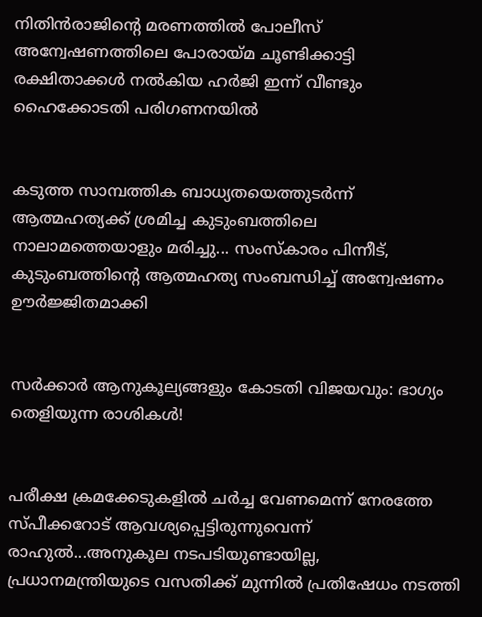നിതിൻരാജിന്‍റെ മരണത്തിൽ പോലീസ് അന്വേഷണത്തിലെ പോരായ്മ ചൂണ്ടിക്കാട്ടി രക്ഷിതാക്കൾ നൽകിയ ഹർജി ഇന്ന് വീണ്ടും ഹൈക്കോടതി പരിഗണനയിൽ


കടുത്ത സാമ്പത്തിക ബാധ്യതയെത്തുടർന്ന് ആത്മഹത്യക്ക് ശ്രമിച്ച കുടുംബത്തിലെ നാലാമത്തെയാളും മരിച്ചു... സംസ്‌കാരം പിന്നീട്, കുടുംബത്തിന്റെ ആത്മഹത്യ സംബന്ധിച്ച് അന്വേഷണം ഊർജ്ജിതമാക്കി


സർക്കാർ ആനുകൂല്യങ്ങളും കോടതി വിജയവും: ഭാഗ്യം തെളിയുന്ന രാശികൾ!


പരീക്ഷ ക്രമക്കേടുകളിൽ ചര്‍ച്ച വേണമെന്ന് നേരത്തേ സ്പീക്കറോട് ആവശ്യപ്പെട്ടിരുന്നുവെന്ന് രാഹുൽ...അനുകൂല നടപടിയുണ്ടായില്ല, പ്രധാനമന്ത്രിയുടെ വസതിക്ക് മുന്നിൽ പ്രതിഷേധം നടത്തി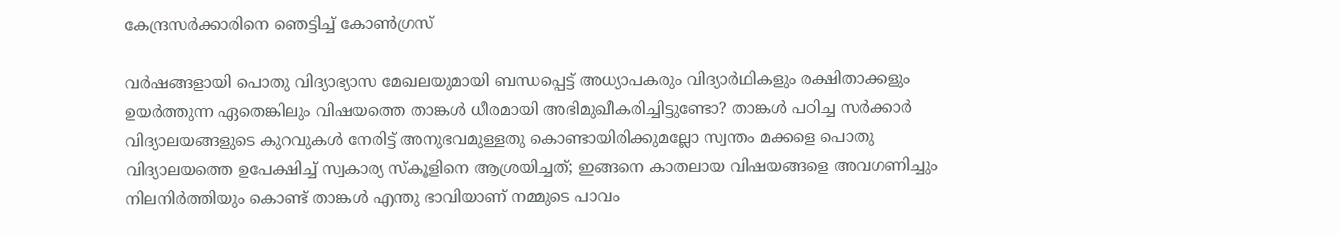കേന്ദ്രസർക്കാരിനെ ഞെട്ടിച്ച് കോൺഗ്രസ്

വര്‍ഷങ്ങളായി പൊതു വിദ്യാഭ്യാസ മേഖലയുമായി ബന്ധപ്പെട്ട് അധ്യാപകരും വിദ്യാര്‍ഥികളും രക്ഷിതാക്കളും ഉയര്‍ത്തുന്ന ഏതെങ്കിലും വിഷയത്തെ താങ്കള്‍ ധീരമായി അഭിമുഖീകരിച്ചിട്ടുണ്ടോ? താങ്കള്‍ പഠിച്ച സര്‍ക്കാര്‍ വിദ്യാലയങ്ങളുടെ കുറവുകള്‍ നേരിട്ട് അനുഭവമുള്ളതു കൊണ്ടായിരിക്കുമല്ലോ സ്വന്തം മക്കളെ പൊതു വിദ്യാലയത്തെ ഉപേക്ഷിച്ച് സ്വകാര്യ സ്‌കൂളിനെ ആശ്രയിച്ചത്; ഇങ്ങനെ കാതലായ വിഷയങ്ങളെ അവഗണിച്ചും നിലനിര്‍ത്തിയും കൊണ്ട് താങ്കള്‍ എന്തു ഭാവിയാണ് നമ്മുടെ പാവം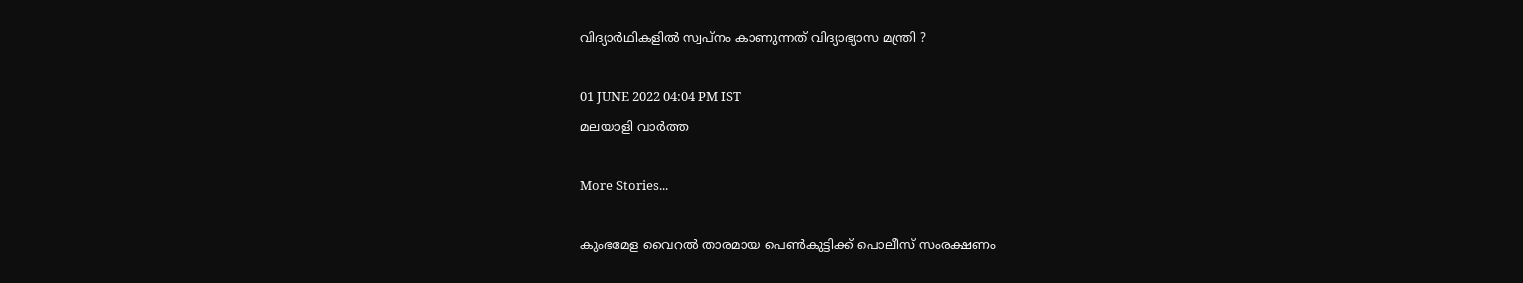വിദ്യാര്‍ഥികളില്‍ സ്വപ്‌നം കാണുന്നത് വിദ്യാഭ്യാസ മന്ത്രി ?

01 JUNE 2022 04:04 PM IST
മലയാളി വാര്‍ത്ത

More Stories...

കുംഭമേള വൈറല്‍ താരമായ പെണ്‍കുട്ടിക്ക് പൊലീസ് സംരക്ഷണം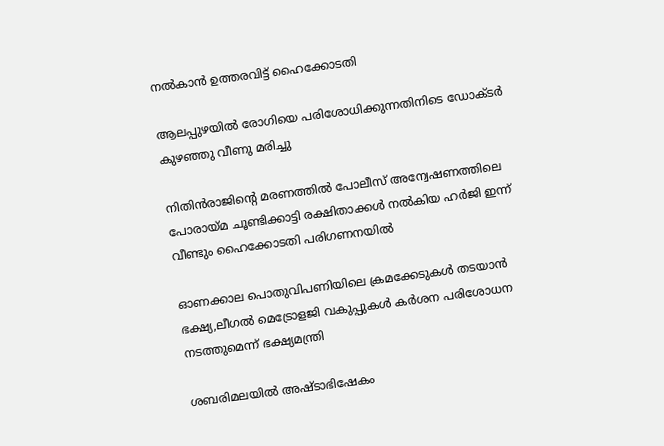നല്‍കാന്‍ ഉത്തരവിട്ട് ഹൈക്കോടതി

ആലപ്പുഴയിൽ രോഗിയെ പരിശോധിക്കുന്നതിനിടെ ഡോക്ടർ കുഴഞ്ഞു വീണു മരിച്ചു

നിതിൻരാജിന്‍റെ മരണത്തിൽ പോലീസ് അന്വേഷണത്തിലെ പോരായ്മ ചൂണ്ടിക്കാട്ടി രക്ഷിതാക്കൾ നൽകിയ ഹർജി ഇന്ന് വീണ്ടും ഹൈക്കോടതി പരിഗണനയിൽ

ഓണക്കാല പൊതുവിപണിയിലെ ക്രമക്കേടുകൾ തടയാൻ ഭക്ഷ്യ,ലീഗൽ മെട്രോളജി വകുപ്പുകൾ കർശന പരിശോധന നടത്തുമെന്ന് ഭക്ഷ്യമന്ത്രി

ശബരിമലയിൽ അഷ്ടാഭിഷേകം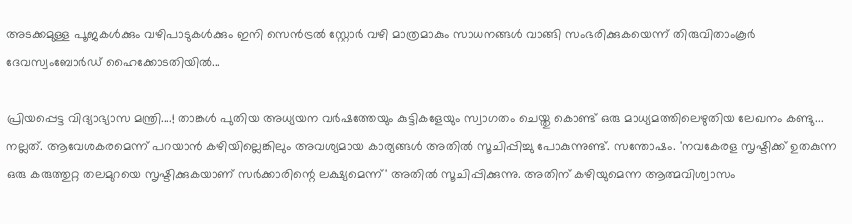അടക്കമുള്ള പൂജകൾക്കും വഴിപാടുകൾക്കും ഇനി സെൻട്രൽ സ്റ്റോർ വഴി മാത്രമാകും സാധനങ്ങൾ വാങ്ങി സംഭരിക്കുകയെന്ന് തിരുവിതാംകൂർ ദേവസ്വംബോർഡ് ഹൈക്കോടതിയിൽ...

പ്രിയപ്പെട്ട വിദ്യാഭ്യാസ മന്ത്രി....! താങ്കള്‍ പുതിയ അധ്യയന വര്‍ഷത്തേയും കുട്ടികളേയും സ്വാഗതം ചെയ്തു കൊണ്ട് ഒരു മാധ്യമത്തിലെഴുതിയ ലേഖനം കണ്ടു... നല്ലത്. ആവേശകരമെന്ന് പറയാന്‍ കഴിയില്ലെങ്കിലും അവശ്യമായ കാര്യങ്ങള്‍ അതില്‍ സൂചിപ്പിച്ചു പോകുന്നുണ്ട്. സന്തോഷം. 'നവകേരള സൃഷ്ടിക്ക് ഉതകുന്ന ഒരു കരുത്തുറ്റ തലമുറയെ സൃഷ്ടിക്കുകയാണ് സര്‍ക്കാരിന്റെ ലക്ഷ്യമെന്ന്' അതില്‍ സൂചിപ്പിക്കുന്നു. അതിന് കഴിയുമെന്ന ആത്മവിശ്വാസം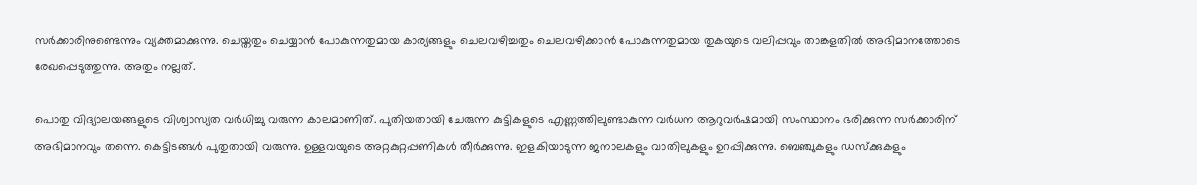സര്‍ക്കാരിനുണ്ടെന്നും വ്യക്തമാക്കുന്നു. ചെയ്തതും ചെയ്യാന്‍ പോകുന്നതുമായ കാര്യങ്ങളും ചെലവഴിച്ചതും ചെലവഴിക്കാന്‍ പോകുന്നതുമായ തുകയുടെ വലിപ്പവും താങ്കളതില്‍ അഭിമാനത്തോടെ രേഖപ്പെടുത്തുന്നു. അതും നല്ലത്.

പൊതു വിദ്യാലയങ്ങളുടെ വിശ്വാസ്യത വര്‍ധിച്ചു വരുന്ന കാലമാണിത്. പുതിയതായി ചേരുന്ന കുട്ടികളുടെ എണ്ണത്തിലുണ്ടാകുന്ന വര്‍ധന ആറുവര്‍ഷമായി സംസ്ഥാനം ഭരിക്കുന്ന സര്‍ക്കാരിന് അഭിമാനവും തന്നെ. കെട്ടിടങ്ങള്‍ പുതുതായി വരുന്നു. ഉള്ളവയുടെ അറ്റകുറ്റപ്പണികള്‍ തീര്‍ക്കുന്നു. ഇളകിയാടുന്ന ജനാലകളും വാതിലുകളും ഉറപ്പിക്കുന്നു. ബെഞ്ചുകളും ഡസ്‌ക്കുകളും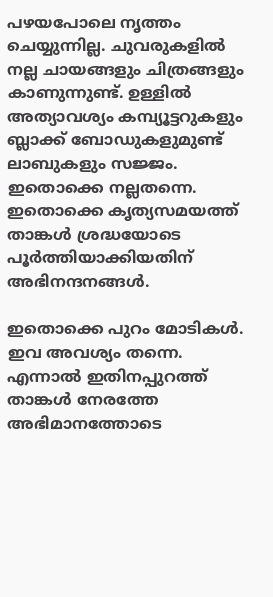പഴയപോലെ നൃത്തം ചെയ്യുന്നില്ല. ചുവരുകളില്‍ നല്ല ചായങ്ങളും ചിത്രങ്ങളും കാണുന്നുണ്ട്. ഉള്ളില്‍ അത്യാവശ്യം കമ്പ്യൂട്ടറുകളും ബ്ലാക്ക് ബോഡുകളുമുണ്ട് ലാബുകളും സജ്ജം. ഇതൊക്കെ നല്ലതന്നെ. ഇതൊക്കെ കൃത്യസമയത്ത് താങ്കള്‍ ശ്രദ്ധയോടെ പൂര്‍ത്തിയാക്കിയതിന് അഭിനന്ദനങ്ങള്‍.

ഇതൊക്കെ പുറം മോടികള്‍. ഇവ അവശ്യം തന്നെ. എന്നാല്‍ ഇതിനപ്പുറത്ത് താങ്കള്‍ നേരത്തേ അഭിമാനത്തോടെ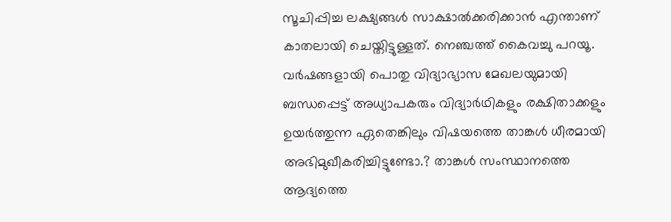സൂചിപ്പിച്ച ലക്ഷ്യങ്ങള്‍ സാക്ഷാല്‍ക്കരിക്കാന്‍ എന്താണ് കാതലായി ചെയ്തിട്ടുള്ളത്. നെഞ്ചത്ത് കൈവച്ചു പറയൂ. വര്‍ഷങ്ങളായി പൊതു വിദ്യാഭ്യാസ മേഖലയുമായി ബന്ധപ്പെട്ട് അധ്യാപകരും വിദ്യാര്‍ഥികളും രക്ഷിതാക്കളും ഉയര്‍ത്തുന്ന ഏതെങ്കിലും വിഷയത്തെ താങ്കള്‍ ധീരമായി അഭിമുഖീകരിച്ചിട്ടുണ്ടോ.? താങ്കള്‍ സംസ്ഥാനത്തെ ആദ്യത്തെ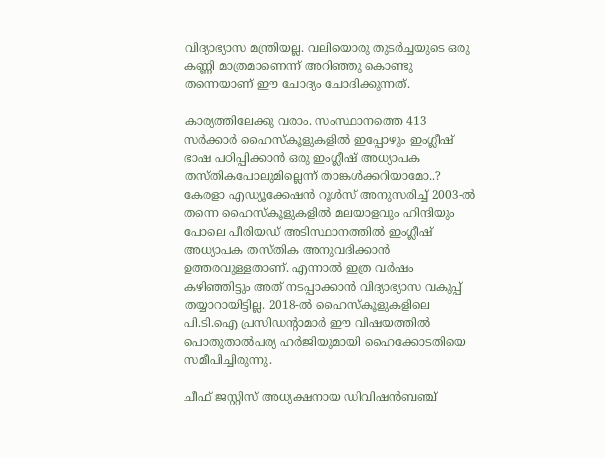വിദ്യാഭ്യാസ മന്ത്രിയല്ല. വലിയൊരു തുടര്‍ച്ചയുടെ ഒരു കണ്ണി മാത്രമാണെന്ന് അറിഞ്ഞു കൊണ്ടു തന്നെയാണ് ഈ ചോദ്യം ചോദിക്കുന്നത്.

കാര്യത്തിലേക്കു വരാം. സംസ്ഥാനത്തെ 413 സര്‍ക്കാര്‍ ഹൈസ്‌കൂളുകളില്‍ ഇപ്പോഴും ഇംഗ്ലീഷ് ഭാഷ പഠിപ്പിക്കാന്‍ ഒരു ഇംഗ്ലീഷ് അധ്യാപക തസ്തികപോലുമില്ലെന്ന് താങ്കള്‍ക്കറിയാമോ..? കേരളാ എഡ്യൂക്കേഷന്‍ റൂള്‍സ് അനുസരിച്ച് 2003-ല്‍ തന്നെ ഹൈസ്‌കൂളുകളില്‍ മലയാളവും ഹിന്ദിയും പോലെ പീരിയഡ് അടിസ്ഥാനത്തില്‍ ഇംഗ്ലീഷ് അധ്യാപക തസ്തിക അനുവദിക്കാന്‍ ഉത്തരവുള്ളതാണ്. എന്നാല്‍ ഇത്ര വര്‍ഷം കഴിഞ്ഞിട്ടും അത് നടപ്പാക്കാന്‍ വിദ്യാഭ്യാസ വകുപ്പ് തയ്യാറായിട്ടില്ല. 2018-ല്‍ ഹൈസ്‌കൂളുകളിലെ പി.ടി.ഐ പ്രസിഡന്റാമാര്‍ ഈ വിഷയത്തില്‍ പൊതുതാല്‍പര്യ ഹര്‍ജിയുമായി ഹൈക്കോടതിയെ സമീപിച്ചിരുന്നു.

ചീഫ് ജസ്റ്റിസ് അധ്യക്ഷനായ ഡിവിഷന്‍ബഞ്ച്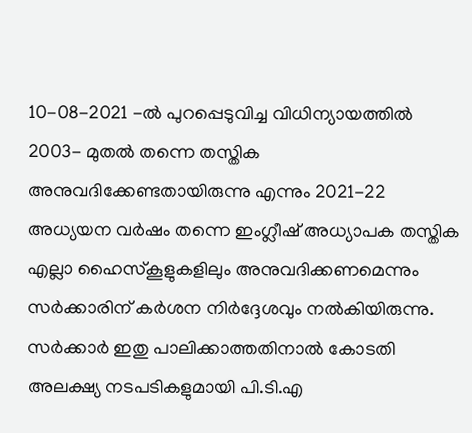10-08-2021 -ല്‍ പുറപ്പെടുവിച്ച വിധിന്യായത്തില്‍ 2003- മുതല്‍ തന്നെ തസ്തിക അനുവദിക്കേണ്ടതായിരുന്നു എന്നും 2021-22 അധ്യയന വര്‍ഷം തന്നെ ഇംഗ്ലീഷ് അധ്യാപക തസ്തിക എല്ലാ ഹൈസ്‌കൂളുകളിലും അനുവദിക്കണമെന്നും സര്‍ക്കാരിന് കര്‍ശന നിര്‍ദ്ദേശവും നല്‍കിയിരുന്നു. സര്‍ക്കാര്‍ ഇതു പാലിക്കാത്തതിനാല്‍ കോടതി അലക്ഷ്യ നടപടികളുമായി പി.ടി.എ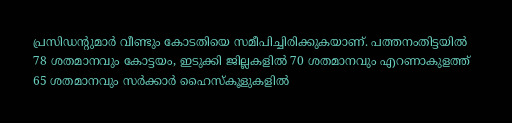പ്രസിഡന്റുമാര്‍ വീണ്ടും കോടതിയെ സമീപിച്ചിരിക്കുകയാണ്. പത്തനംതിട്ടയില്‍ 78 ശതമാനവും കോട്ടയം, ഇടുക്കി ജില്ലകളില്‍ 70 ശതമാനവും എറണാകുളത്ത് 65 ശതമാനവും സര്‍ക്കാര്‍ ഹൈസ്‌കൂളുകളില്‍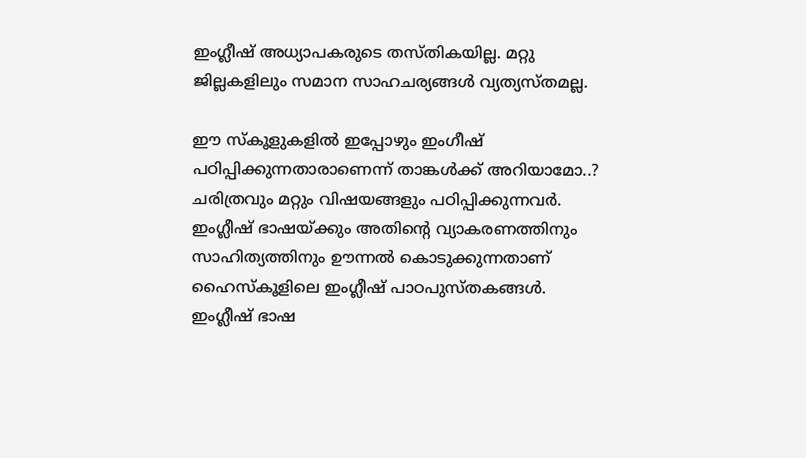ഇംഗ്ലീഷ് അധ്യാപകരുടെ തസ്തികയില്ല. മറ്റു ജില്ലകളിലും സമാന സാഹചര്യങ്ങള്‍ വ്യത്യസ്തമല്ല.

ഈ സ്‌കൂളുകളില്‍ ഇപ്പോഴും ഇംഗീഷ് പഠിപ്പിക്കുന്നതാരാണെന്ന് താങ്കള്‍ക്ക് അറിയാമോ..? ചരിത്രവും മറ്റും വിഷയങ്ങളും പഠിപ്പിക്കുന്നവര്‍. ഇംഗ്ലീഷ് ഭാഷയ്ക്കും അതിന്റെ വ്യാകരണത്തിനും സാഹിത്യത്തിനും ഊന്നല്‍ കൊടുക്കുന്നതാണ് ഹൈസ്‌കൂളിലെ ഇംഗ്ലീഷ് പാഠപുസ്തകങ്ങള്‍. ഇംഗ്ലീഷ് ഭാഷ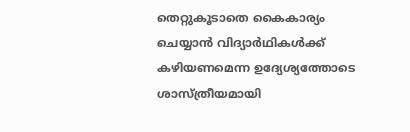തെറ്റുകൂടാതെ കൈകാര്യം ചെയ്യാന്‍ വിദ്യാര്‍ഥികള്‍ക്ക് കഴിയണമെന്ന ഉദ്യേശ്യത്തോടെ ശാസ്ത്രീയമായി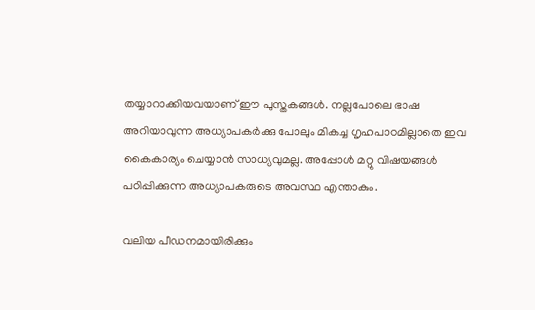തയ്യാറാക്കിയവയാണ് ഈ പുസ്തകങ്ങള്‍. നല്ലപോലെ ഭാഷ അറിയാവുന്ന അധ്യാപകര്‍ക്കു പോലും മികച്ച ഗൃഹപാഠമില്ലാതെ ഇവ കൈകാര്യം ചെയ്യാന്‍ സാധ്യവുമല്ല. അപ്പോള്‍ മറ്റു വിഷയങ്ങള്‍ പഠിപ്പിക്കുന്ന അധ്യാപകരുടെ അവസ്ഥ എന്താകും.

വലിയ പീഡനമായിരിക്കും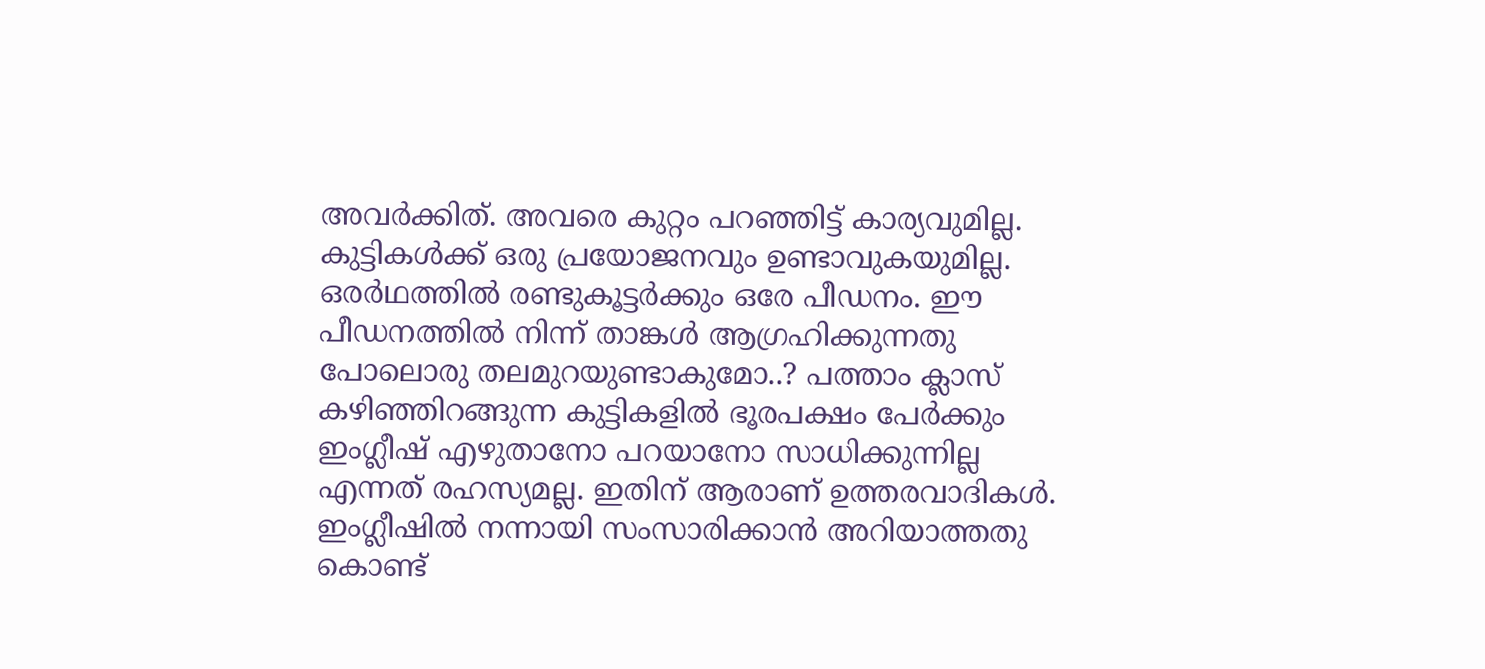അവര്‍ക്കിത്. അവരെ കുറ്റം പറഞ്ഞിട്ട് കാര്യവുമില്ല. കുട്ടികള്‍ക്ക് ഒരു പ്രയോജനവും ഉണ്ടാവുകയുമില്ല. ഒരര്‍ഥത്തില്‍ രണ്ടുകൂട്ടര്‍ക്കും ഒരേ പീഡനം. ഈ പീഡനത്തില്‍ നിന്ന് താങ്കള്‍ ആഗ്രഹിക്കുന്നതു പോലൊരു തലമുറയുണ്ടാകുമോ..? പത്താം ക്ലാസ് കഴിഞ്ഞിറങ്ങുന്ന കുട്ടികളില്‍ ഭൂരപക്ഷം പേര്‍ക്കും ഇംഗ്ലീഷ് എഴുതാനോ പറയാനോ സാധിക്കുന്നില്ല എന്നത് രഹസ്യമല്ല. ഇതിന് ആരാണ് ഉത്തരവാദികള്‍. ഇംഗ്ലീഷില്‍ നന്നായി സംസാരിക്കാന്‍ അറിയാത്തതു കൊണ്ട്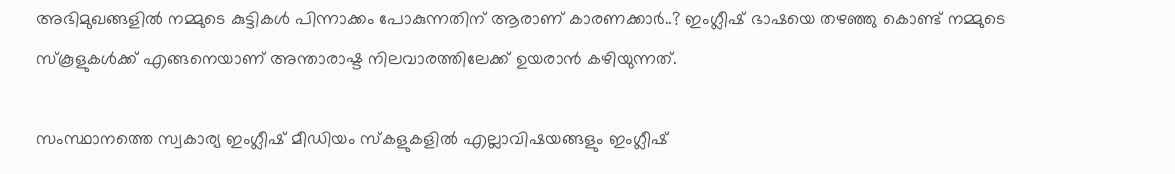അഭിമുഖങ്ങളില്‍ നമ്മുടെ കുട്ടികള്‍ പിന്നാക്കം പോകുന്നതിന് ആരാണ് കാരണക്കാര്‍..? ഇംഗ്ലീഷ് ഭാഷയെ തഴഞ്ഞു കൊണ്ട് നമ്മുടെ സ്‌കൂളുകള്‍ക്ക് എങ്ങനെയാണ് അന്താരാഷ്ട നിലവാരത്തിലേക്ക് ഉയരാന്‍ കഴിയുന്നത്.

സംസ്ഥാനത്തെ സ്വകാര്യ ഇംഗ്ലീഷ് മീഡിയം സ്‌കളുകളില്‍ എല്ലാവിഷയങ്ങളും ഇംഗ്ലീഷ്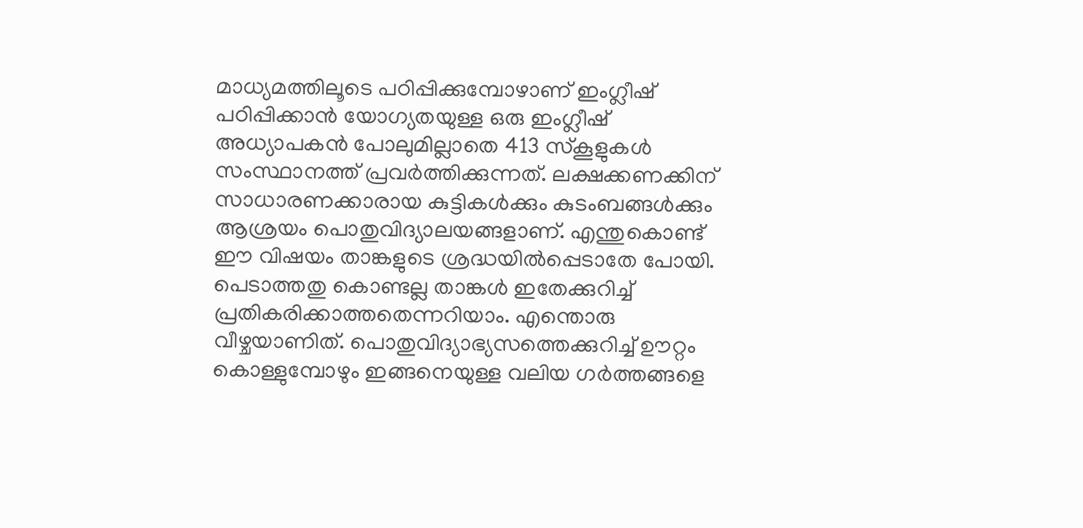മാധ്യമത്തിലൂടെ പഠിപ്പിക്കുമ്പോഴാണ് ഇംഗ്ലീഷ് പഠിപ്പിക്കാന്‍ യോഗ്യതയുള്ള ഒരു ഇംഗ്ലീഷ് അധ്യാപകന്‍ പോലുമില്ലാതെ 413 സ്‌കൂളുകള്‍ സംസ്ഥാനത്ത് പ്രവര്‍ത്തിക്കുന്നത്. ലക്ഷക്കണക്കിന് സാധാരണക്കാരായ കുട്ടികള്‍ക്കും കുടംബങ്ങള്‍ക്കും ആശ്രയം പൊതുവിദ്യാലയങ്ങളാണ്. എന്തുകൊണ്ട് ഈ വിഷയം താങ്കളുടെ ശ്രദ്ധയില്‍പ്പെടാതേ പോയി. പെടാത്തതു കൊണ്ടല്ല താങ്കള്‍ ഇതേക്കുറിച്ച് പ്രതികരിക്കാത്തതെന്നറിയാം. എന്തൊരു വീഴ്ചയാണിത്. പൊതുവിദ്യാഭ്യസത്തെക്കുറിച്ച് ഊറ്റം കൊള്ളുമ്പോഴും ഇങ്ങനെയുള്ള വലിയ ഗര്‍ത്തങ്ങളെ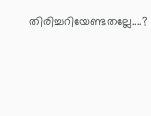തിരിച്ചറിയേണ്ടതല്ലേ....?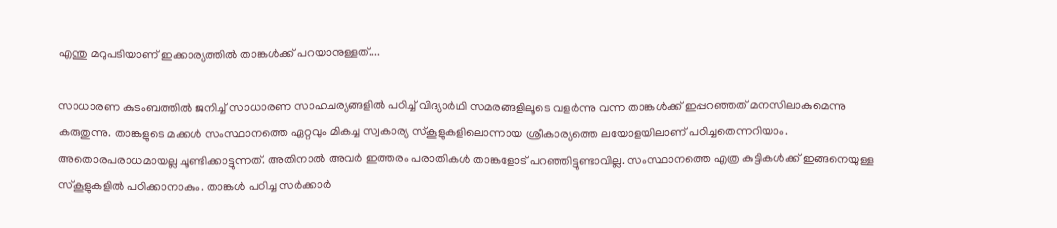എന്തു മറുപടിയാണ് ഇക്കാര്യത്തില്‍ താങ്കള്‍ക്ക് പറയാനുള്ളത്....

സാധാരണ കുടംബത്തില്‍ ജനിച്ച് സാധാരണ സാഹചര്യങ്ങളില്‍ പഠിച്ച് വിദ്യാര്‍ഥി സമരങ്ങളിലൂടെ വളര്‍ന്നു വന്ന താങ്കള്‍ക്ക് ഇപ്പറഞ്ഞത് മനസിലാകുമെന്നു കരുതുന്നു. താങ്കളുടെ മക്കള്‍ സംസ്ഥാനത്തെ ഏറ്റവും മികച്ച സ്വകാര്യ സ്‌കൂളുകളിലൊന്നായ ശ്രീകാര്യത്തെ ലയോളയിലാണ് പഠിച്ചതെന്നറിയാം. അതൊരപരാധമായല്ല ചൂണ്ടിക്കാട്ടുന്നത്. അതിനാല്‍ അവര്‍ ഇത്തരം പരാതികള്‍ താങ്കളോട് പറഞ്ഞിട്ടുണ്ടാവില്ല. സംസ്ഥാനത്തെ എത്ര കുട്ടികള്‍ക്ക് ഇങ്ങനെയുള്ള സ്‌കൂളുകളില്‍ പഠിക്കാനാകും. താങ്കള്‍ പഠിച്ച സര്‍ക്കാര്‍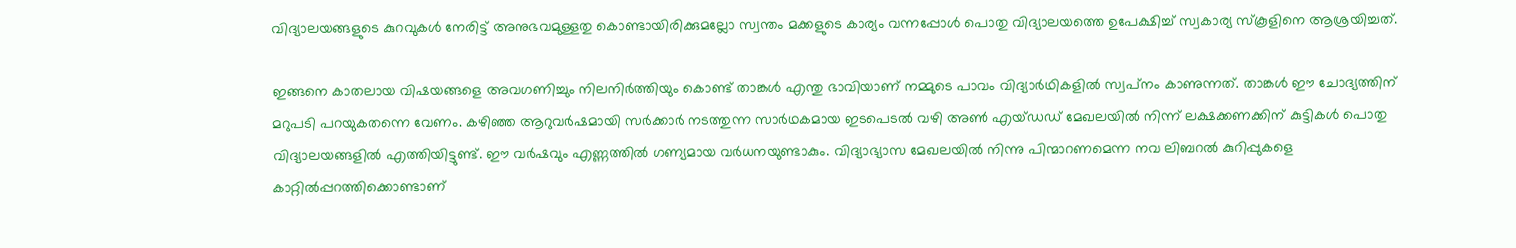വിദ്യാലയങ്ങളുടെ കുറവുകള്‍ നേരിട്ട് അനുഭവമുള്ളതു കൊണ്ടായിരിക്കുമല്ലോ സ്വന്തം മക്കളുടെ കാര്യം വന്നപ്പോള്‍ പൊതു വിദ്യാലയത്തെ ഉപേക്ഷിച്ച് സ്വകാര്യ സ്‌കൂളിനെ ആശ്രയിച്ചത്.

ഇങ്ങനെ കാതലായ വിഷയങ്ങളെ അവഗണിച്ചും നിലനിര്‍ത്തിയും കൊണ്ട് താങ്കള്‍ എന്തു ഭാവിയാണ് നമ്മുടെ പാവം വിദ്യാര്‍ഥികളില്‍ സ്വപ്‌നം കാണുന്നത്. താങ്കള്‍ ഈ ചോദ്യത്തിന് മറുപടി പറയുകതന്നെ വേണം. കഴിഞ്ഞ ആറുവര്‍ഷമായി സര്‍ക്കാര്‍ നടത്തുന്ന സാര്‍ഥകമായ ഇടപെടല്‍ വഴി അണ്‍ എയ്ഡഡ് മേഖലയില്‍ നിന്ന് ലക്ഷക്കണക്കിന് കുട്ടികള്‍ പൊതു വിദ്യാലയങ്ങളില്‍ എത്തിയിട്ടുണ്ട്. ഈ വര്‍ഷവും എണ്ണത്തില്‍ ഗണ്യമായ വര്‍ധനയുണ്ടാകും. വിദ്യാഭ്യാസ മേഖലയില്‍ നിന്നു പിന്മാറണമെന്ന നവ ലിബറല്‍ കുറിപ്പുകളെ കാറ്റില്‍പ്പറത്തിക്കൊണ്ടാണ്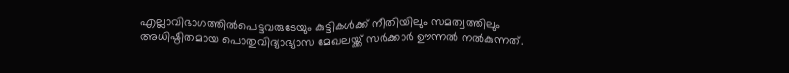എല്ലാവിഭാഗത്തില്‍പെട്ടവരുടേയും കുട്ടികള്‍ക്ക് നീതിയിലും സമത്വത്തിലും അധിഷ്ഠിതമായ പൊതുവിദ്യാഭ്യാസ മേഖലയ്ക്ക് സര്‍ക്കാര്‍ ഊന്നല്‍ നല്‍കുന്നത്.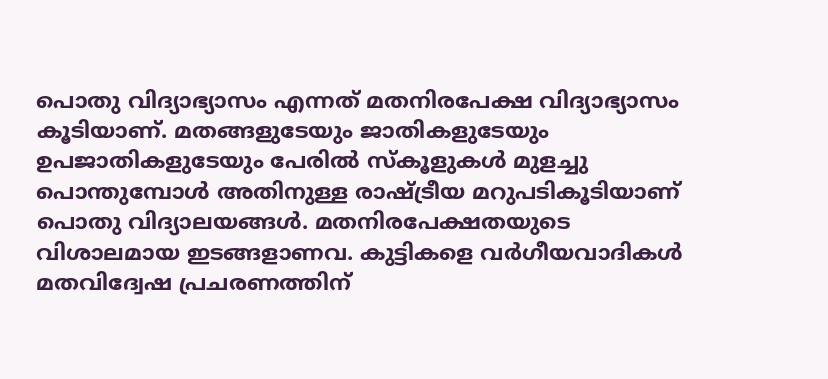പൊതു വിദ്യാഭ്യാസം എന്നത് മതനിരപേക്ഷ വിദ്യാഭ്യാസം കൂടിയാണ്. മതങ്ങളുടേയും ജാതികളുടേയും ഉപജാതികളുടേയും പേരില്‍ സ്‌കൂളുകള്‍ മുളച്ചു പൊന്തുമ്പോള്‍ അതിനുള്ള രാഷ്ട്രീയ മറുപടികൂടിയാണ് പൊതു വിദ്യാലയങ്ങള്‍. മതനിരപേക്ഷതയുടെ വിശാലമായ ഇടങ്ങളാണവ. കുട്ടികളെ വര്‍ഗീയവാദികള്‍ മതവിദ്വേഷ പ്രചരണത്തിന്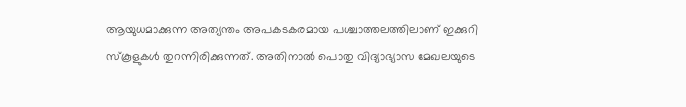ആയുധമാക്കുന്ന അത്യന്തം അപകടകരമായ പശ്ചാത്തലത്തിലാണ് ഇക്കുറി സ്‌കൂളുകള്‍ തുറന്നിരിക്കുന്നത്. അതിനാല്‍ പൊതു വിദ്യാഭ്യാസ മേഖലയുടെ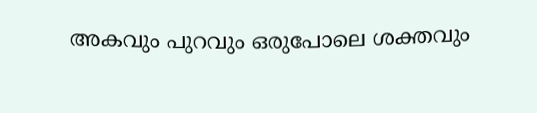അകവും പുറവും ഒരുപോലെ ശക്തവും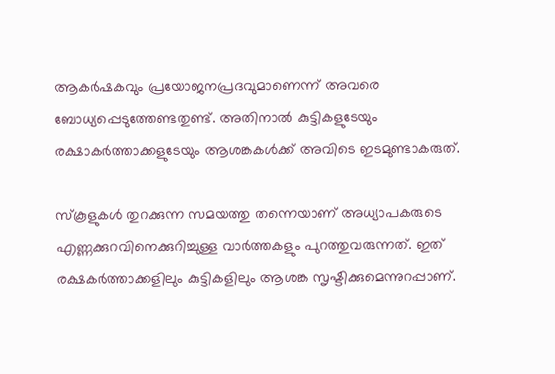ആകര്‍ഷകവും പ്രയോജനപ്രദവുമാണെന്ന് അവരെ ബോധ്യപ്പെടുത്തേണ്ടതുണ്ട്. അതിനാല്‍ കുട്ടികളുടേയും രക്ഷാകര്‍ത്താക്കളുടേയും ആശങ്കകൾക്ക് അവിടെ ഇടമുണ്ടാകരുത്.

സ്‌കൂളുകള്‍ തുറക്കുന്ന സമയത്തു തന്നെയാണ് അധ്യാപകരുടെ എണ്ണക്കുറവിനെക്കുറിച്ചുള്ള വാര്‍ത്തകളും പുറത്തുവരുന്നത്. ഇത് രക്ഷകര്‍ത്താക്കളിലും കുട്ടികളിലും ആശങ്ക സൃഷ്ടിക്കുമെന്നുറപ്പാണ്.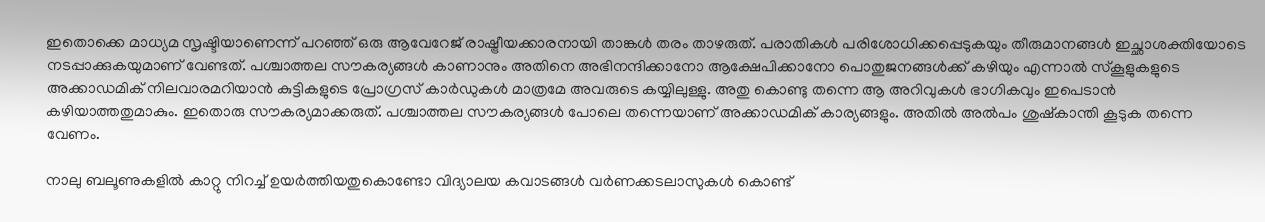ഇതൊക്കെ മാധ്യമ സൃഷ്ടിയാണെന്ന് പറഞ്ഞ് ഒരു ആവേറേജ് രാഷ്ട്രീയക്കാരനായി താങ്കള്‍ തരം താഴരുത്. പരാതികള്‍ പരിശോധിക്കപ്പെടുകയും തീരുമാനങ്ങള്‍ ഇച്ഛാശക്തിയോടെ നടപ്പാക്കുകയുമാണ് വേണ്ടത്. പശ്ചാത്തല സൗകര്യങ്ങള്‍ കാണാനും അതിനെ അഭിനന്ദിക്കാനോ ആക്ഷേപിക്കാനോ പൊതുജനങ്ങള്‍ക്ക് കഴിയും എന്നാല്‍ സ്‌കൂളുകളുടെ അക്കാഡമിക് നിലവാരമറിയാന്‍ കുട്ടികളുടെ പ്രോഗ്രസ് കാര്‍ഡുകള്‍ മാത്രമേ അവരുടെ കയ്യിലുള്ളു. അതു കൊണ്ടു തന്നെ ആ അറിവുകള്‍ ഭാഗികവും ഇപെടാന്‍ കഴിയാത്തതുമാകും. ഇതൊരു സൗകര്യമാക്കരുത്. പശ്ചാത്തല സൗകര്യങ്ങള്‍ പോലെ തന്നെയാണ് അക്കാഡമിക് കാര്യങ്ങളും. അതില്‍ അല്‍പം ശുഷ്‌കാന്തി കൂടുക തന്നെ വേണം.

നാലു ബലൂണുകളില്‍ കാറ്റു നിറച്ച് ഉയര്‍ത്തിയതുകൊണ്ടോ വിദ്യാലയ കവാടങ്ങള്‍ വര്‍ണക്കടലാസുകൾ കൊണ്ട്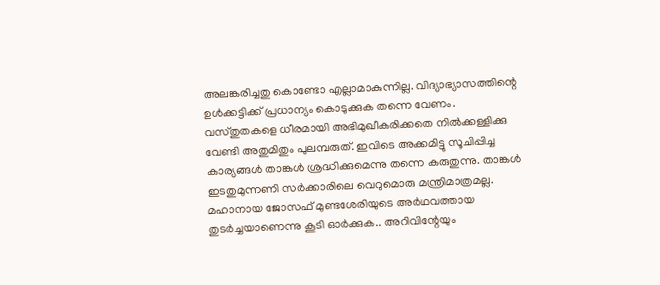അലങ്കരിച്ചതു കൊണ്ടോ എല്ലാമാകുന്നില്ല. വിദ്യാഭ്യാസത്തിന്റെ ഉള്‍ക്കട്ടിക്ക് പ്രധാന്യം കൊടുക്കുക തന്നെ വേണം. വസ്തുതകളെ ധീരമായി അഭിമുഖീകരിക്കതെ നില്‍ക്കള്ളിക്കു വേണ്ടി അതുമിതും പുലമ്പരുത്. ഇവിടെ അക്കമിട്ടു സൂചിപ്പിച്ച കാര്യങ്ങള്‍ താങ്കള്‍ ശ്രദ്ധിക്കുമെന്നു തന്നെ കരുതുന്നു. താങ്കള്‍ ഇടതുമുന്നണി സര്‍ക്കാരിലെ വെറുമൊരു മന്ത്രിമാത്രമല്ല. മഹാനായ ജോസഫ് മുണ്ടശേരിയുടെ അര്‍ഥവത്തായ തുടര്‍ച്ചയാണെന്നു കൂടി ഓര്‍ക്കുക.. അറിവിന്റേയും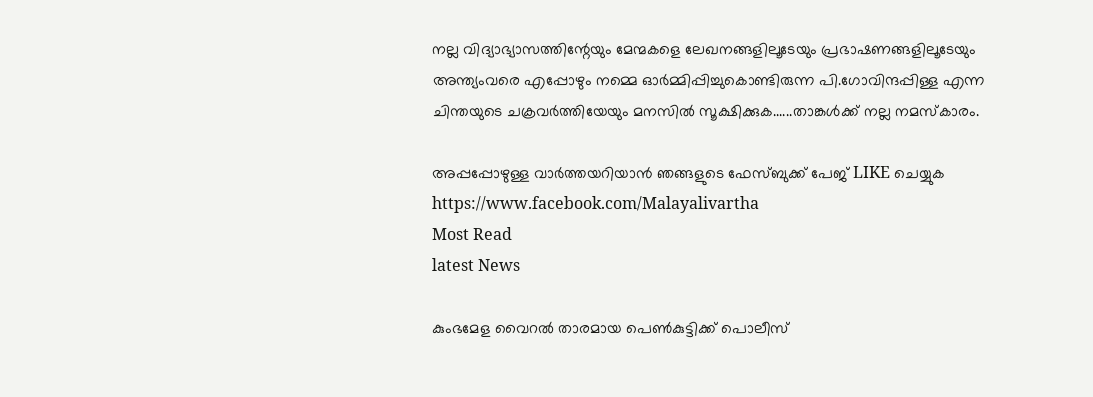നല്ല വിദ്യാഭ്യാസത്തിന്റേയും മേന്മകളെ ലേഖനങ്ങളിലൂടേയും പ്രഭാഷണങ്ങളിലൂടേയും അന്ത്യംവരെ എപ്പോഴും നമ്മെ ഓര്‍മ്മിപ്പിച്ചുകൊണ്ടിരുന്ന പി.ഗോവിന്ദപ്പിള്ള എന്ന ചിന്തയുടെ ചക്രവര്‍ത്തിയേയും മനസില്‍ സൂക്ഷിക്കുക......താങ്കള്‍ക്ക് നല്ല നമസ്‌കാരം.

അപ്പപ്പോഴുള്ള വാര്‍ത്തയറിയാന്‍ ഞങ്ങളുടെ ഫേസ്‌ബുക്ക്‌ പേജ് LIKE ചെയ്യുക
https://www.facebook.com/Malayalivartha
Most Read
latest News

കുംഭമേള വൈറല്‍ താരമായ പെണ്‍കുട്ടിക്ക് പൊലീസ്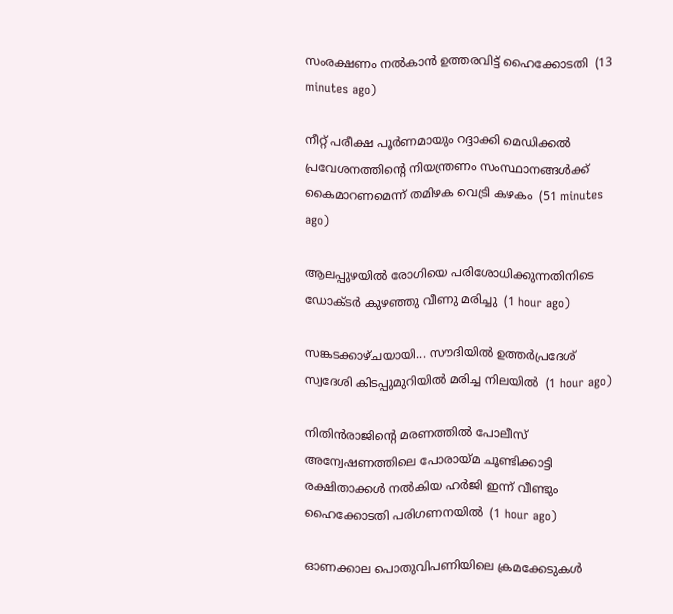സംരക്ഷണം നല്‍കാന്‍ ഉത്തരവിട്ട് ഹൈക്കോടതി  (13 minutes ago)

നീറ്റ് പരീക്ഷ പൂർണമായും റദ്ദാക്കി മെഡിക്കൽ പ്രവേശനത്തിന്റെ നിയന്ത്രണം സംസ്ഥാനങ്ങൾക്ക് കൈമാറണമെന്ന് തമിഴക വെട്രി കഴകം  (51 minutes ago)

ആലപ്പുഴയിൽ രോഗിയെ പരിശോധിക്കുന്നതിനിടെ ഡോക്ടർ കുഴഞ്ഞു വീണു മരിച്ചു  (1 hour ago)

സങ്കടക്കാഴ്ചയായി... സൗദിയിൽ ഉത്തർപ്രദേശ് സ്വദേശി കിടപ്പുമുറിയിൽ മരിച്ച നിലയിൽ  (1 hour ago)

നിതിൻരാജിന്‍റെ മരണത്തിൽ പോലീസ് അന്വേഷണത്തിലെ പോരായ്മ ചൂണ്ടിക്കാട്ടി രക്ഷിതാക്കൾ നൽകിയ ഹർജി ഇന്ന് വീണ്ടും ഹൈക്കോടതി പരിഗണനയിൽ  (1 hour ago)

ഓണക്കാല പൊതുവിപണിയിലെ ക്രമക്കേടുകൾ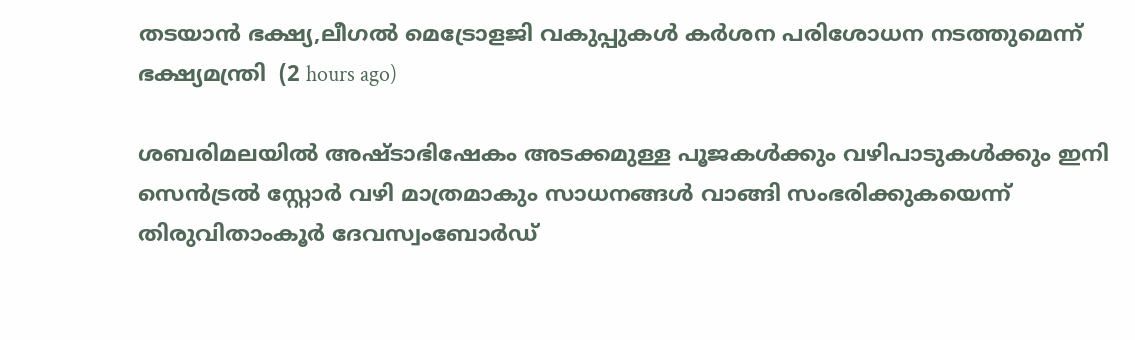തടയാൻ ഭക്ഷ്യ,ലീഗൽ മെട്രോളജി വകുപ്പുകൾ കർശന പരിശോധന നടത്തുമെന്ന് ഭക്ഷ്യമന്ത്രി  (2 hours ago)

ശബരിമലയിൽ അഷ്ടാഭിഷേകം അടക്കമുള്ള പൂജകൾക്കും വഴിപാടുകൾക്കും ഇനി സെൻട്രൽ സ്റ്റോർ വഴി മാത്രമാകും സാധനങ്ങൾ വാങ്ങി സംഭരിക്കുകയെന്ന് തിരുവിതാംകൂർ ദേവസ്വംബോർഡ്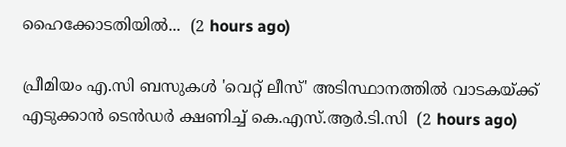ഹൈക്കോടതിയിൽ...  (2 hours ago)

പ്രീമിയം എ.സി ബസുകൾ 'വെറ്റ് ലീസ്' അടിസ്ഥാനത്തിൽ വാടകയ്ക്ക് എടുക്കാൻ ടെൻ‌ഡർ ക്ഷണിച്ച് കെ.എസ്.ആർ.ടി.സി  (2 hours ago)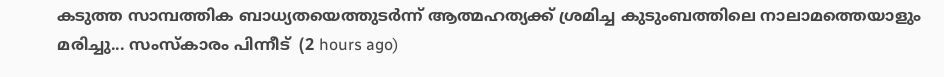കടുത്ത സാമ്പത്തിക ബാധ്യതയെത്തുടർന്ന് ആത്മഹത്യക്ക് ശ്രമിച്ച കുടുംബത്തിലെ നാലാമത്തെയാളും മരിച്ചു... സംസ്‌കാരം പിന്നീട്  (2 hours ago)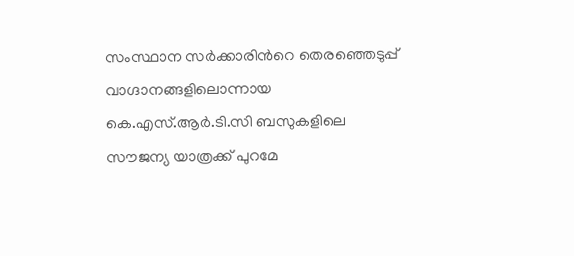സംസ്ഥാന സർക്കാരിൻറെ തെരഞ്ഞെടുപ്പ് വാഗ്ദാനങ്ങളിലൊന്നായ കെ.എസ്.ആർ.ടി.സി ബസുകളിലെ സൗജന്യ യാത്രക്ക് പുറമേ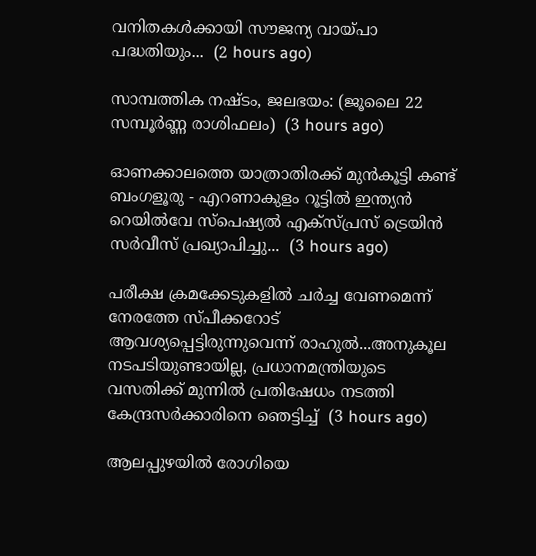വനിതകൾക്കായി സൗജന്യ വായ്പാ പദ്ധതിയും...  (2 hours ago)

സാമ്പത്തിക നഷ്ടം, ജലഭയം: (ജൂലൈ 22 സമ്പൂർണ്ണ രാശിഫലം)  (3 hours ago)

ഓണക്കാലത്തെ യാത്രാതിരക്ക് മുൻകൂട്ടി കണ്ട് ബംഗളൂരു - എറണാകുളം റൂട്ടിൽ ഇന്ത്യൻ റെയിൽവേ സ്‌പെഷ്യൽ എക്‌സ്പ്രസ് ട്രെയിൻ സർവീസ് പ്രഖ്യാപിച്ചു...  (3 hours ago)

പരീക്ഷ ക്രമക്കേടുകളിൽ ചര്‍ച്ച വേണമെന്ന് നേരത്തേ സ്പീക്കറോട് ആവശ്യപ്പെട്ടിരുന്നുവെന്ന് രാഹുൽ...അനുകൂല നടപടിയുണ്ടായില്ല, പ്രധാനമന്ത്രിയുടെ വസതിക്ക് മുന്നിൽ പ്രതിഷേധം നടത്തി കേന്ദ്രസർക്കാരിനെ ഞെട്ടിച്ച്  (3 hours ago)

ആലപ്പുഴയില്‍ രോഗിയെ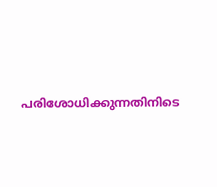പരിശോധിക്കുന്നതിനിടെ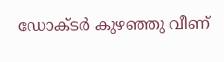ഡോക്ടര്‍ കുഴഞ്ഞു വീണ്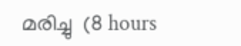മരിച്ചു  (8 hours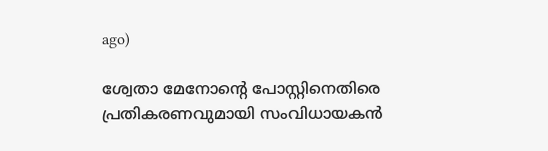ago)

ശ്വേതാ മേനോന്റെ പോസ്റ്റിനെതിരെ പ്രതികരണവുമായി സംവിധായകന്‍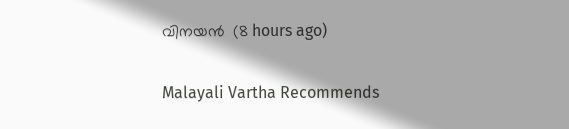വിനയന്‍  (8 hours ago)

Malayali Vartha Recommends